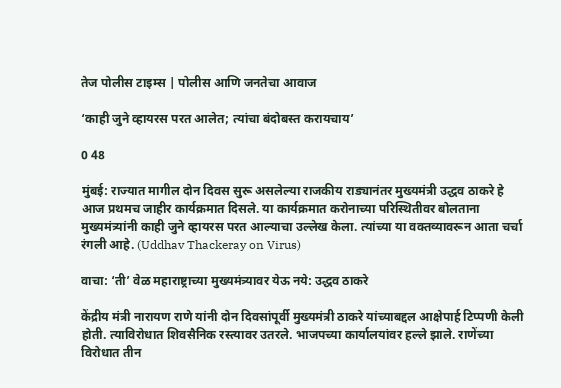तेज पोलीस टाइम्स | पोलीस आणि जनतेचा आवाज

‘काही जुने व्हायरस परत आलेत; त्यांचा बंदोबस्त करायचाय’

0 48

मुंबई: राज्यात मागील दोन दिवस सुरू असलेल्या राजकीय राड्यानंतर मुख्यमंत्री उद्धव ठाकरे हे आज प्रथमच जाहीर कार्यक्रमात दिसले. या कार्यक्रमात करोनाच्या परिस्थितीवर बोलताना मुख्यमंत्र्यांनी काही जुने व्हायरस परत आल्याचा उल्लेख केला. त्यांच्या या वक्तव्यावरून आता चर्चा रंगली आहे. (Uddhav Thackeray on Virus)

वाचा: ‘ती’ वेळ महाराष्ट्राच्या मुख्यमंत्र्यावर येऊ नये: उद्धव ठाकरे

केंद्रीय मंत्री नारायण राणे यांनी दोन दिवसांपूर्वी मुख्यमंत्री ठाकरे यांच्याबद्दल आक्षेपार्ह टिप्पणी केली होती. त्याविरोधात शिवसैनिक रस्त्यावर उतरले. भाजपच्या कार्यालयांवर हल्ले झाले. राणेंच्या विरोधात तीन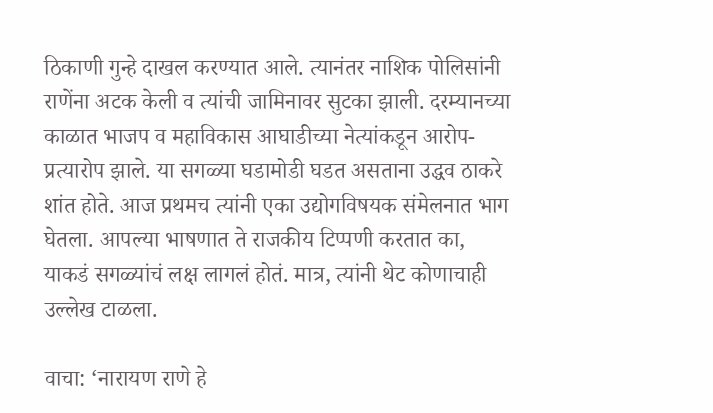ठिकाणी गुन्हे दाखल करण्यात आले. त्यानंतर नाशिक पोलिसांनी राणेंना अटक केली व त्यांची जामिनावर सुटका झाली. दरम्यानच्या काळात भाजप व महाविकास आघाडीच्या नेत्यांकडून आरोप-प्रत्यारोप झाले. या सगळ्या घडामोडी घडत असताना उद्धव ठाकरे शांत होते. आज प्रथमच त्यांनी एका उद्योगविषयक संमेलनात भाग घेतला. आपल्या भाषणात ते राजकीय टिप्पणी करतात का, याकडं सगळ्यांचं लक्ष लागलं होतं. मात्र, त्यांनी थेट कोणाचाही उल्लेख टाळला.

वाचा: ‘नारायण राणे हे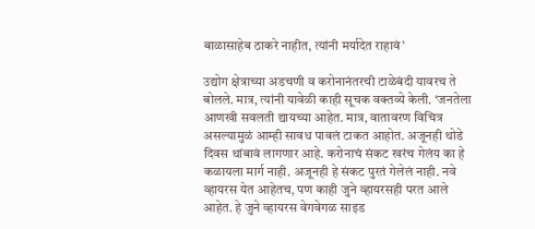बाळासाहेब ठाकरे नाहीत, त्यांनी मर्यादेत राहावं’

उद्योग क्षेत्राच्या अडचणी व करोनानंतरची टाळेबंदी यावरच ते बोलले. मात्र, त्यांनी यावेळी काही सूचक वक्तव्ये केली. ‘जनतेला आणखी सवलती द्यायच्या आहेत. मात्र, वातावरण विचित्र असल्यामुळं आम्ही सावध पावलं टाकत आहोत. अजूनही थोडे दिवस थांबावं लागणार आहे. करोनाचं संकट खरंच गेलंय का हे कळायला मार्ग नाही. अजूनही हे संकट पुरतं गेलेलं नाही. नवे व्हायरस येत आहेतच, पण काही जुने व्हायरसही परत आले आहेत. हे जुने व्हायरस वेगवेगळ साइड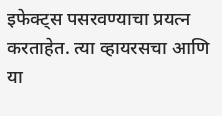इफेक्ट्स पसरवण्याचा प्रयत्न करताहेत. त्या व्हायरसचा आणि या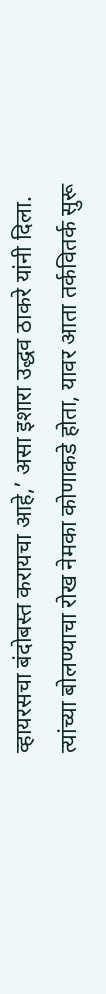व्हायरसचा बंदोबस्त करायचा आहे,’ असा इशारा उद्धव ठाकरे यांनी दिला. त्यांच्या बोलण्याचा रोख नेमका कोणाकडे होता, यावर आता तर्कवितर्क सुरू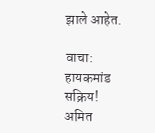झाले आहेत.

वाचा: हायकमांड सक्रिय! अमित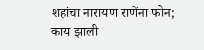शहांचा नारायण राणेंना फोन; काय झाली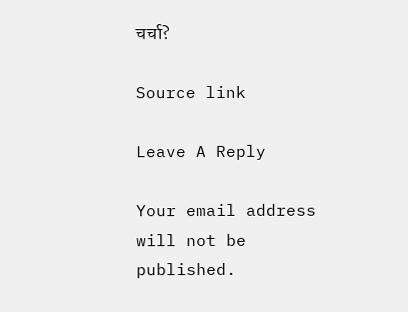चर्चा?

Source link

Leave A Reply

Your email address will not be published.